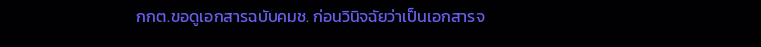กกต.ขอดูเอกสารฉบับคมช. ก่อนวินิจฉัยว่าเป็นเอกสารจ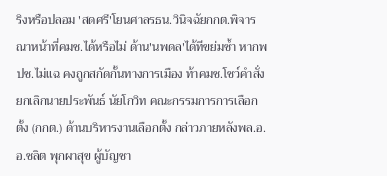ริงหรือปลอม 'สดศรี'โยนศาลรธน.วินิจฉัยกกต.พิจารณาหน้าที่คมช.ได้หรือไม่ ด้าน'นพดล'ได้ทีขย่มซ้ำ หากพปช.ไม่แฉ คงถูกสกัดกั้นทางการเมือง ท้าคมช.โชว์คำสั่งยกเลิกนายประพันธ์ นัยโกวิท คณะกรรมการการเลือกตั้ง (กกต.) ด้านบริหารงานเลือกตั้ง กล่าวภายหลังพล.อ.อ.ชลิต พุกผาสุข ผู้บัญชา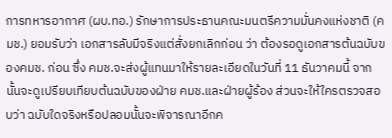การทหารอากาศ (ผบ.ทอ.) รักษาการประธานคณะมนตรีความมั่นคงแห่งชาติ (คมช.) ยอมรับว่า เอกสารลับมีจริงแต่สั่งยกเลิกก่อน ว่า ต้องรอดูเอกสารต้นฉบับของคมช. ก่อน ซึ่ง คมช.จะส่งผู้แทนมาให้รายละเอียดในวันที่ 11 ธันวาคมนี้ จากนั้นจะดูเปรียบเทียบต้นฉบับของฝ่าย คมช.และฝ่ายผู้ร้อง ส่วนจะให้ใครตรวจสอบว่า ฉบับใดจริงหรือปลอมนั้นจะพิจารณาอีกค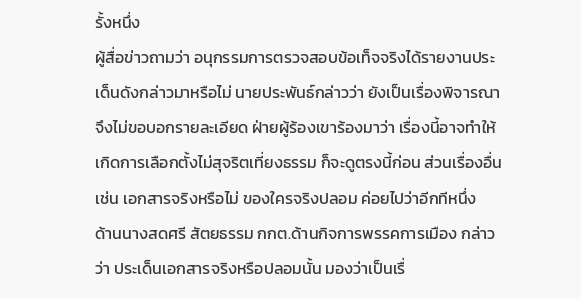รั้งหนึ่ง
ผู้สื่อข่าวถามว่า อนุกรรมการตรวจสอบข้อเท็จจริงได้รายงานประเด็นดังกล่าวมาหรือไม่ นายประพันธ์กล่าวว่า ยังเป็นเรื่องพิจารณา จึงไม่ขอบอกรายละเอียด ฝ่ายผู้ร้องเขาร้องมาว่า เรื่องนี้อาจทำให้เกิดการเลือกตั้งไม่สุจริตเที่ยงธรรม ก็จะดูตรงนี้ก่อน ส่วนเรื่องอื่น เช่น เอกสารจริงหรือไม่ ของใครจริงปลอม ค่อยไปว่าอีกทีหนึ่ง
ด้านนางสดศรี สัตยธรรม กกต.ด้านกิจการพรรคการเมือง กล่าวว่า ประเด็นเอกสารจริงหรือปลอมนั้น มองว่าเป็นเรื่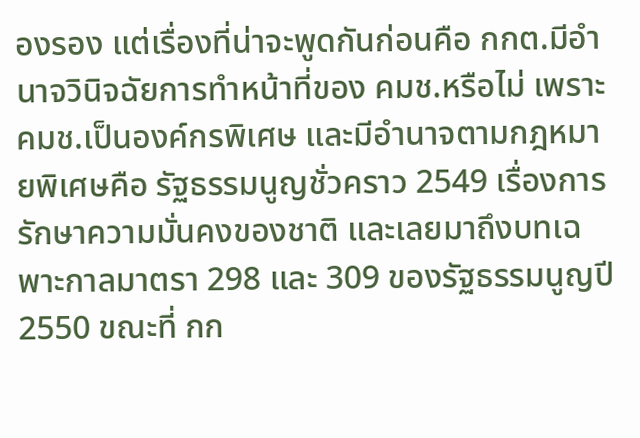องรอง แต่เรื่องที่น่าจะพูดกันก่อนคือ กกต.มีอำนาจวินิจฉัยการทำหน้าที่ของ คมช.หรือไม่ เพราะ คมช.เป็นองค์กรพิเศษ และมีอำนาจตามกฎหมายพิเศษคือ รัฐธรรมนูญชั่วคราว 2549 เรื่องการรักษาความมั่นคงของชาติ และเลยมาถึงบทเฉพาะกาลมาตรา 298 และ 309 ของรัฐธรรมนูญปี 2550 ขณะที่ กก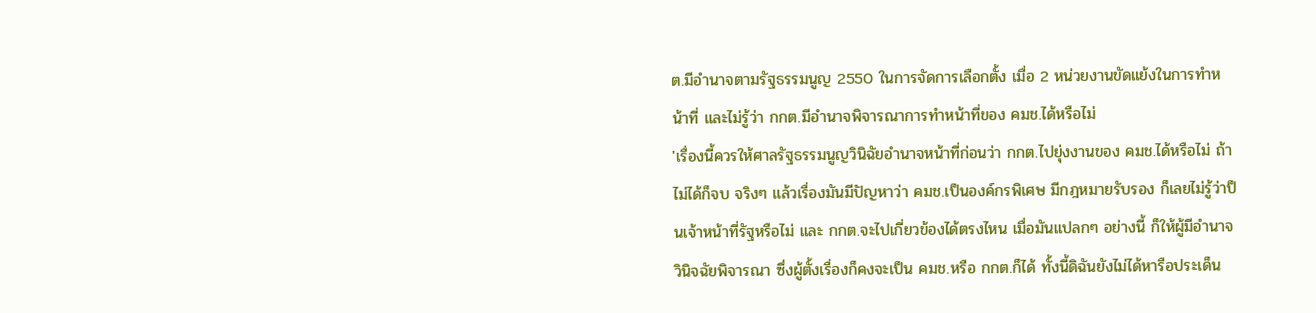ต.มีอำนาจตามรัฐธรรมนูญ 2550 ในการจัดการเลือกตั้ง เมื่อ 2 หน่วยงานขัดแย้งในการทำหน้าที่ และไม่รู้ว่า กกต.มีอำนาจพิจารณาการทำหน้าที่ของ คมช.ได้หรือไม่
'เรื่องนี้ควรให้ศาลรัฐธรรมนูญวินิฉัยอำนาจหน้าที่ก่อนว่า กกต.ไปยุ่งงานของ คมช.ได้หรือไม่ ถ้าไม่ได้ก็จบ จริงๆ แล้วเรื่องมันมีปัญหาว่า คมช.เป็นองค์กรพิเศษ มีกฎหมายรับรอง ก็เลยไม่รู้ว่าป็นเจ้าหน้าที่รัฐหรือไม่ และ กกต.จะไปเกี่ยวข้องได้ตรงไหน เมื่อมันแปลกๆ อย่างนี้ ก็ให้ผู้มีอำนาจวินิจฉัยพิจารณา ซึ่งผู้ตั้งเรื่องก็คงจะเป็น คมช.หรือ กกต.ก็ได้ ทั้งนี้ดิฉันยังไม่ได้หารือประเด็น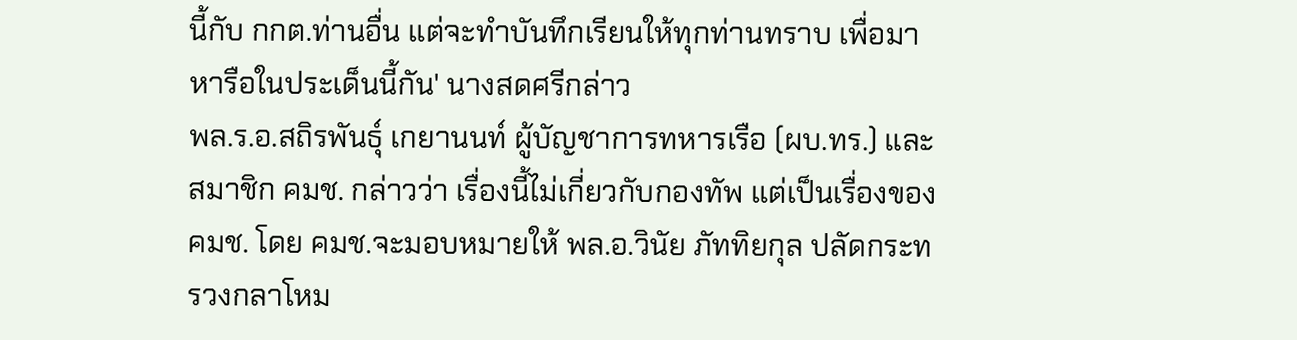นี้กับ กกต.ท่านอื่น แต่จะทำบันทึกเรียนให้ทุกท่านทราบ เพื่อมาหารือในประเด็นนี้กัน' นางสดศรีกล่าว
พล.ร.อ.สถิรพันธุ์ เกยานนท์ ผู้บัญชาการทหารเรือ (ผบ.ทร.) และสมาชิก คมช. กล่าวว่า เรื่องนี้ไม่เกี่ยวกับกองทัพ แต่เป็นเรื่องของ คมช. โดย คมช.จะมอบหมายให้ พล.อ.วินัย ภัททิยกุล ปลัดกระทรวงกลาโหม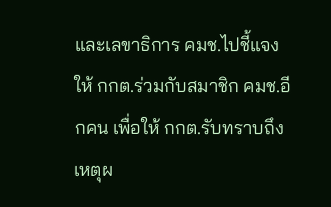และเลขาธิการ คมช.ไปชี้แจงให้ กกต.ร่วมกับสมาชิก คมช.อีกคน เพื่อให้ กกต.รับทราบถึงเหตุผ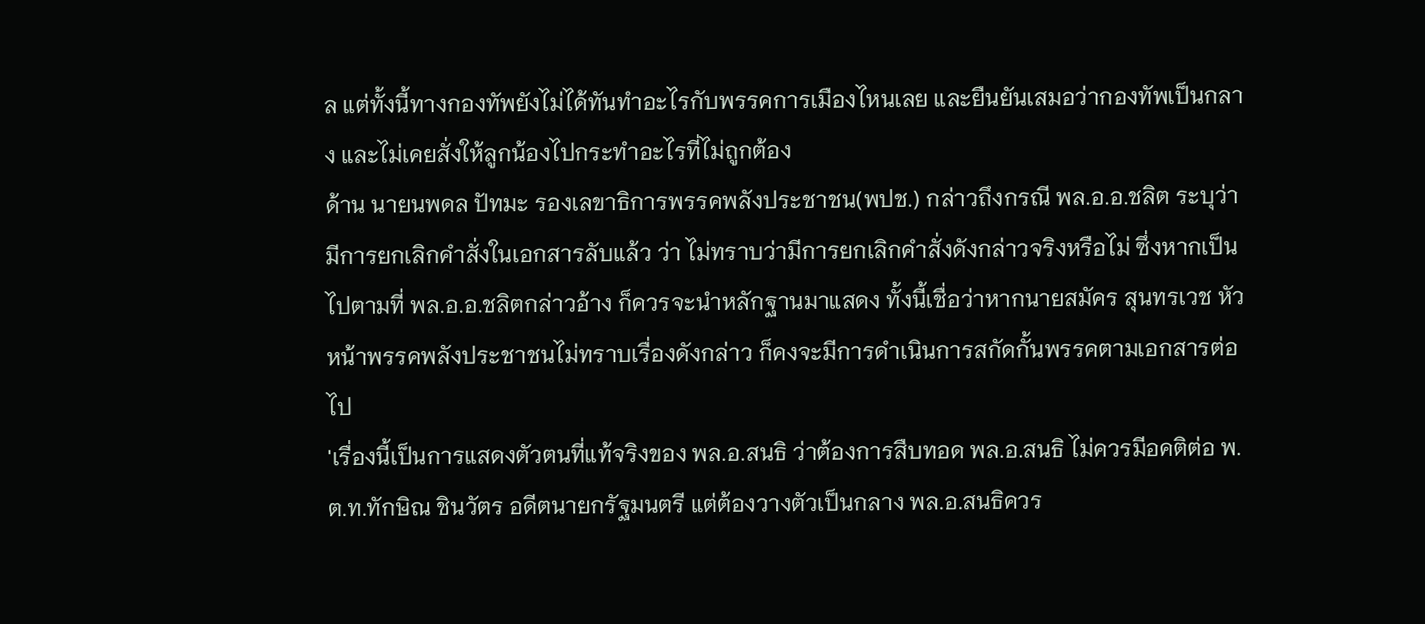ล แต่ทั้งนี้ทางกองทัพยังไม่ได้ทันทำอะไรกับพรรคการเมืองไหนเลย และยืนยันเสมอว่ากองทัพเป็นกลาง และไม่เคยสั่งให้ลูกน้องไปกระทำอะไรที่ไม่ถูกต้อง
ด้าน นายนพดล ปัทมะ รองเลขาธิการพรรคพลังประชาชน(พปช.) กล่าวถึงกรณี พล.อ.อ.ชลิต ระบุว่า มีการยกเลิกคำสั่งในเอกสารลับแล้ว ว่า ไม่ทราบว่ามีการยกเลิกคำสั่งดังกล่าวจริงหรือไม่ ซึ่งหากเป็นไปตามที่ พล.อ.อ.ชลิตกล่าวอ้าง ก็ควรจะนำหลักฐานมาแสดง ทั้งนี้เชื่อว่าหากนายสมัคร สุนทรเวช หัวหน้าพรรคพลังประชาชนไม่ทราบเรื่องดังกล่าว ก็คงจะมีการดำเนินการสกัดกั้นพรรคตามเอกสารต่อไป
'เรื่องนี้เป็นการแสดงตัวตนที่แท้จริงของ พล.อ.สนธิ ว่าต้องการสืบทอด พล.อ.สนธิ ไม่ควรมีอคติต่อ พ.ต.ท.ทักษิณ ชินวัตร อดีตนายกรัฐมนตรี แต่ต้องวางตัวเป็นกลาง พล.อ.สนธิควร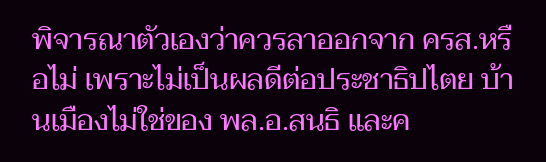พิจารณาตัวเองว่าควรลาออกจาก ครส.หรือไม่ เพราะไม่เป็นผลดีต่อประชาธิปไตย บ้านเมืองไม่ใช่ของ พล.อ.สนธิ และค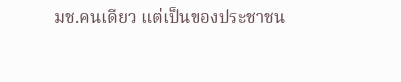มช.คนเดียว แต่เป็นของประชาชน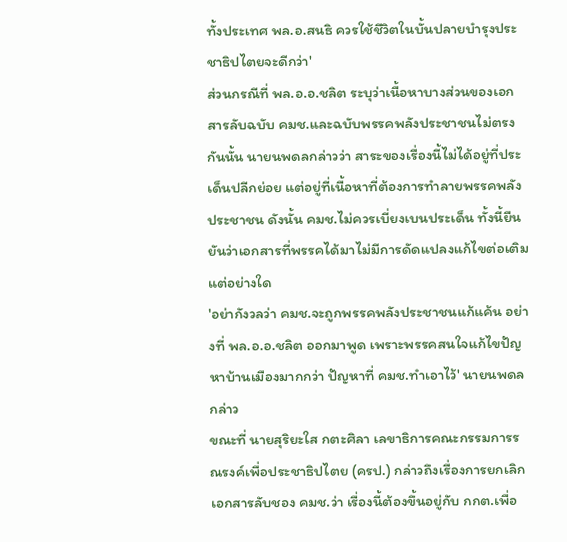ทั้งประเทศ พล.อ.สนธิ ควรใช้ชีวิตในบั้นปลายบำรุงประชาธิปไตยจะดีกว่า'
ส่วนกรณีที่ พล.อ.อ.ชลิต ระบุว่าเนื้อหาบางส่วนของเอกสารลับฉบับ คมช.และฉบับพรรคพลังประชาชนไม่ตรงกันนั้น นายนพดลกล่าวว่า สาระของเรื่องนี้ไม่ได้อยู่ที่ประเด็นปลีกย่อย แต่อยู่ที่เนื้อหาที่ต้องการทำลายพรรคพลังประชาชน ดังนั้น คมช.ไม่ควรเบี่ยงเบนประเด็น ทั้งนี้ยืนยันว่าเอกสารที่พรรคได้มาไม่มีการดัดแปลงแก้ไขต่อเติมแต่อย่างใด
'อย่ากังวลว่า คมช.จะถูกพรรคพลังประชาชนแก้แค้น อย่างที่ พล.อ.อ.ชลิต ออกมาพูด เพราะพรรคสนใจแก้ไขปัญหาบ้านเมืองมากกว่า ปัญหาที่ คมช.ทำเอาไว้' นายนพดลกล่าว
ขณะที่ นายสุริยะใส กตะศิลา เลขาธิการคณะกรรมการรณรงค์เพื่อประชาธิปไตย (ครป.) กล่าวถึงเรื่องการยกเลิกเอกสารลับชอง คมช.ว่า เรื่องนี้ต้องขึ้นอยู่กับ กกต.เพื่อ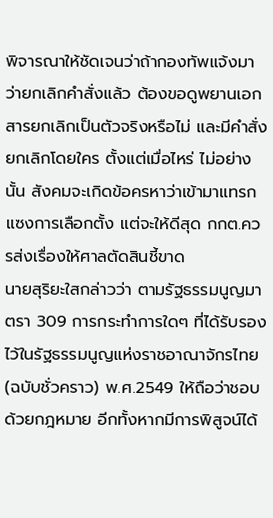พิจารณาให้ชัดเจนว่าถ้ากองทัพแจ้งมาว่ายกเลิกคำสั่งแล้ว ต้องขอดูพยานเอกสารยกเลิกเป็นตัวจริงหรือไม่ และมีคำสั่งยกเลิกโดยใคร ตั้งแต่เมื่อไหร่ ไม่อย่างนั้น สังคมจะเกิดข้อครหาว่าเข้ามาแทรกแซงการเลือกตั้ง แต่จะให้ดีสุด กกต.ควรส่งเรื่องให้ศาลตัดสินชี้ขาด
นายสุริยะใสกล่าวว่า ตามรัฐธรรมนูญมาตรา 309 การกระทำการใดๆ ที่ได้รับรองไว้ในรัฐธรรมนูญแห่งราชอาณาจักรไทย (ฉบับชั่วคราว) พ.ศ.2549 ให้ถือว่าชอบด้วยกฎหมาย อีกทั้งหากมีการพิสูจน์ได้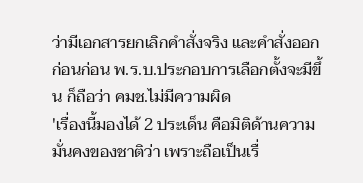ว่ามีเอกสารยกเลิกคำสั่งจริง และคำสั่งออกก่อนก่อน พ.ร.บ.ประกอบการเลือกตั้งจะมีขึ้น ก็ถือว่า คมช.ไม่มีความผิด
'เรื่องนี้มองได้ 2 ประเด็น คือมิติด้านความมั่นคงของชาติว่า เพราะถือเป็นเรื่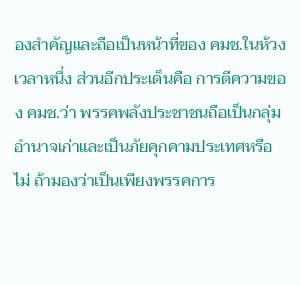องสำคัญและถือเป็นหน้าที่ของ คมช.ในห้วงเวลาหนึ่ง ส่วนอีกประเด็นคือ การตีความของ คมช.ว่า พรรคพลังประชาชนถือเป็นกลุ่มอำนาจเก่าและเป็นภัยคุกคามประเทศหรือไม่ ถ้ามองว่าเป็นเพียงพรรคการ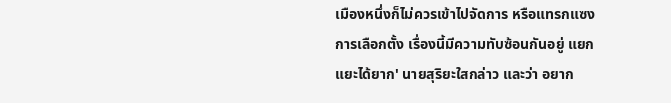เมืองหนึ่งก็ไม่ควรเข้าไปจัดการ หรือแทรกแซงการเลือกตั้ง เรื่องนี้มีความทับซ้อนกันอยู่ แยกแยะได้ยาก' นายสุริยะใสกล่าว และว่า อยาก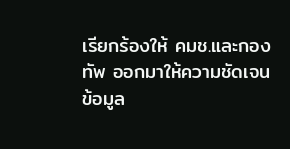เรียกร้องให้ คมช.และกองทัพ ออกมาให้ความชัดเจน
ข้อมูล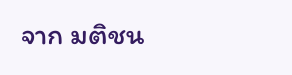จาก มติชน